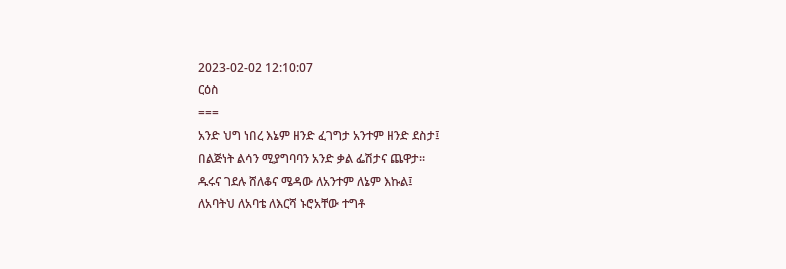2023-02-02 12:10:07
ርዕስ
===
አንድ ህግ ነበረ እኔም ዘንድ ፈገግታ አንተም ዘንድ ደስታ፤
በልጅነት ልሳን ሚያግባባን አንድ ቃል ፌሽታና ጨዋታ።
ዱሩና ገደሉ ሸለቆና ሜዳው ለአንተም ለኔም እኩል፤
ለአባትህ ለአባቴ ለእርሻ ኑሮአቸው ተግቶ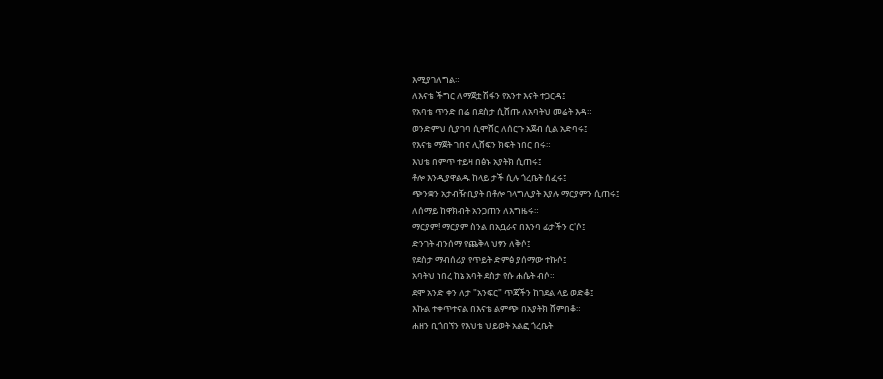እሚያገለግል።
ለእናቴ ችግር ለማጀቷ ሽፋን የአንተ እናት ተጋርዳ፤
የአባቴ ጥንድ በሬ በደስታ ሲሸጡ ለአባትህ መሬት እዳ።
ወንድምህ ሲያገባ ሲሞሸር ለሰርጉ አጀብ ሲል አድባሩ፤
የእናቴ ማጀት ገበና ሊሸፍን ክፍት ነበር በሩ።
እህቴ በምጥ ተይዛ በፅኑ አያትክ ሲጠሩ፤
ቶሎ እንዲያዋልዱ ከላይ ታች ሲሉ ጎረቤት ሰፈሩ፤
ጭንቋን አታብዥቢያት በቶሎ ገላግሊያት እያሉ ማርያምን ሲጠሩ፤
ለሰማይ ከዋክብት አንጋጠን ለእግዜሩ።
ማርያም! ማርያም ስንል በአቧራና በእንባ ፊታችን ር'ሶ፤
ድንገት ብንሰማ የጨቅላ ህፃን ለቅሶ፤
የደስታ ማብሰሪያ የጥይት ድምፅ ያሰማው ተኩሶ፤
አባትህ ነበረ ከኔ አባት ደስታ የሱ ሐሴት ብሶ።
ደሞ አንድ ቀን ለታ "አንፍር" ጥጃችን ከገደል ላይ ወድቆ፤
እኩል ተቀጥተናል በእናቴ ልምጭ በአያትክ ሸምበቆ።
ሐዘን ቢጎበኘን የእህቴ ህይወት አልፎ ጎረቤት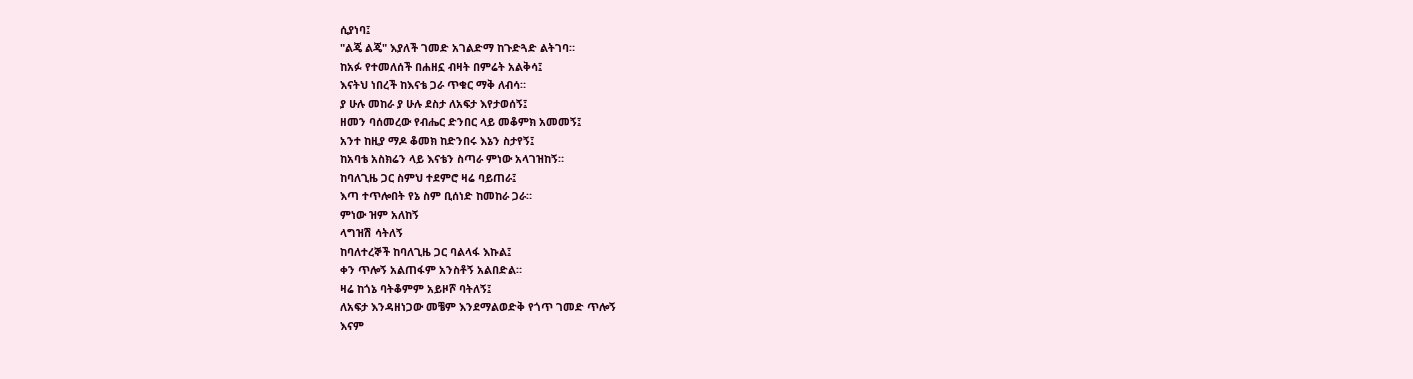ሲያነባ፤
"ልጄ ልጄ" እያለች ገመድ አገልድማ ከጉድጓድ ልትገባ።
ከአፉ የተመለሰች በሐዘኗ ብዛት በምሬት አልቅሳ፤
እናትህ ነበረች ከእናቴ ጋራ ጥቁር ማቅ ለብሳ።
ያ ሁሉ መከራ ያ ሁሉ ደስታ ለአፍታ እየታወሰኝ፤
ዘመን ባሰመረው የብሔር ድንበር ላይ መቆምክ አመመኝ፤
አንተ ከዚያ ማዶ ቆመክ ከድንበሩ እኔን ስታየኝ፤
ከአባቴ አስክሬን ላይ እናቴን ስጣራ ምነው አላገዝከኝ።
ከባለጊዜ ጋር ስምህ ተደምሮ ዛሬ ባይጠራ፤
እጣ ተጥሎበት የኔ ስም ቢሰነድ ከመከራ ጋራ።
ምነው ዝም አለከኝ
ላግዝሽ ሳትለኝ
ከባለተረኞች ከባለጊዜ ጋር ባልላፋ እኩል፤
ቀን ጥሎኝ አልጠፋም አንስቶኝ አልበድል።
ዛሬ ከጎኔ ባትቆምም አይዞሾ ባትለኝ፤
ለአፍታ እንዳዘነጋው መቼም እንደማልወድቅ የጎጥ ገመድ ጥሎኝ
እናም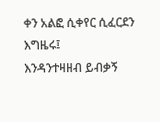ቀን አልፎ ሲቀየር ሲፈርደን እግዜሩ፤
እንዳንተዛዘብ ይብቃኝ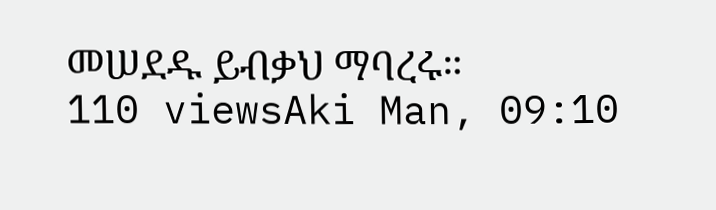መሠደዱ ይብቃህ ማባረሩ።
110 viewsAki Man, 09:10